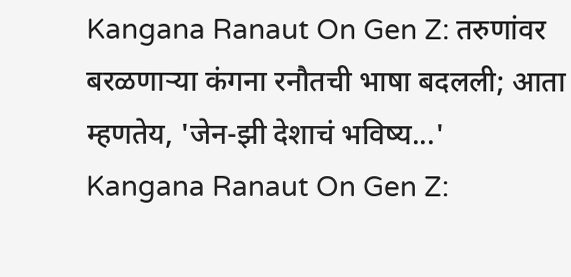Kangana Ranaut On Gen Z: तरुणांवर बरळणाऱ्या कंगना रनौतची भाषा बदलली; आता म्हणतेय, 'जेन-झी देशाचं भविष्य...'
Kangana Ranaut On Gen Z: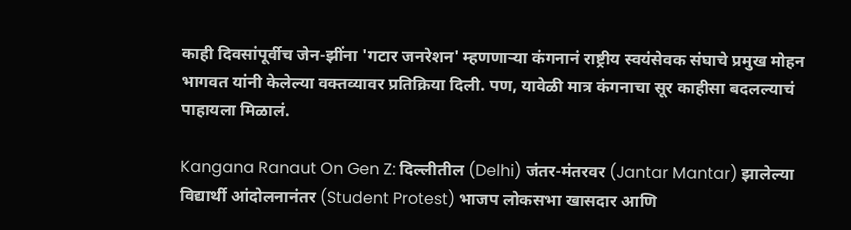काही दिवसांपूर्वीच जेन-झींना 'गटार जनरेशन' म्हणणाऱ्या कंगनानं राष्ट्रीय स्वयंसेवक संघाचे प्रमुख मोहन भागवत यांनी केलेल्या वक्तव्यावर प्रतिक्रिया दिली. पण, यावेळी मात्र कंगनाचा सूर काहीसा बदलल्याचं पाहायला मिळालं.

Kangana Ranaut On Gen Z: दिल्लीतील (Delhi) जंतर-मंतरवर (Jantar Mantar) झालेल्या विद्यार्थी आंदोलनानंतर (Student Protest) भाजप लोकसभा खासदार आणि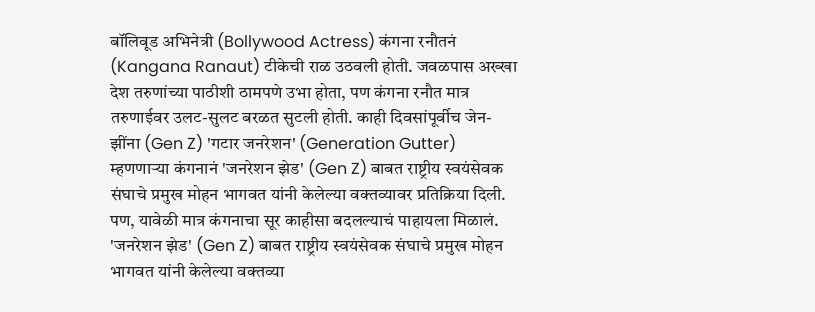बॉलिवूड अभिनेत्री (Bollywood Actress) कंगना रनौतनं (Kangana Ranaut) टीकेची राळ उठवली होती. जवळपास अख्खा देश तरुणांच्या पाठीशी ठामपणे उभा होता, पण कंगना रनौत मात्र तरुणाईवर उलट-सुलट बरळत सुटली होती. काही दिवसांपूर्वीच जेन-झींना (Gen Z) 'गटार जनरेशन' (Generation Gutter) म्हणणाऱ्या कंगनानं 'जनरेशन झेड' (Gen Z) बाबत राष्ट्रीय स्वयंसेवक संघाचे प्रमुख मोहन भागवत यांनी केलेल्या वक्तव्यावर प्रतिक्रिया दिली. पण, यावेळी मात्र कंगनाचा सूर काहीसा बदलल्याचं पाहायला मिळालं.
'जनरेशन झेड' (Gen Z) बाबत राष्ट्रीय स्वयंसेवक संघाचे प्रमुख मोहन भागवत यांनी केलेल्या वक्तव्या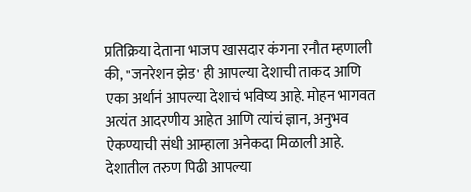प्रतिक्रिया देताना भाजप खासदार कंगना रनौत म्हणाली की, "जनरेशन झेड' ही आपल्या देशाची ताकद आणि एका अर्थानं आपल्या देशाचं भविष्य आहे. मोहन भागवत अत्यंत आदरणीय आहेत आणि त्यांचं ज्ञान, अनुभव ऐकण्याची संधी आम्हाला अनेकदा मिळाली आहे. देशातील तरुण पिढी आपल्या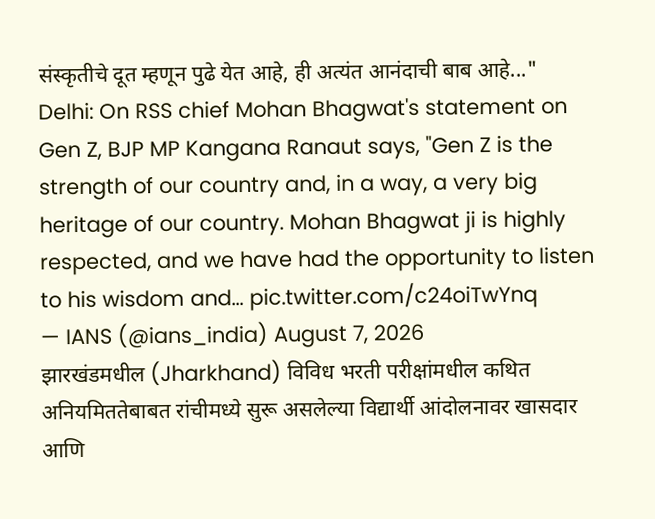संस्कृतीचे दूत म्हणून पुढे येत आहे, ही अत्यंत आनंदाची बाब आहे..."
Delhi: On RSS chief Mohan Bhagwat's statement on Gen Z, BJP MP Kangana Ranaut says, "Gen Z is the strength of our country and, in a way, a very big heritage of our country. Mohan Bhagwat ji is highly respected, and we have had the opportunity to listen to his wisdom and… pic.twitter.com/c24oiTwYnq
— IANS (@ians_india) August 7, 2026
झारखंडमधील (Jharkhand) विविध भरती परीक्षांमधील कथित अनियमिततेबाबत रांचीमध्ये सुरू असलेल्या विद्यार्थी आंदोलनावर खासदार आणि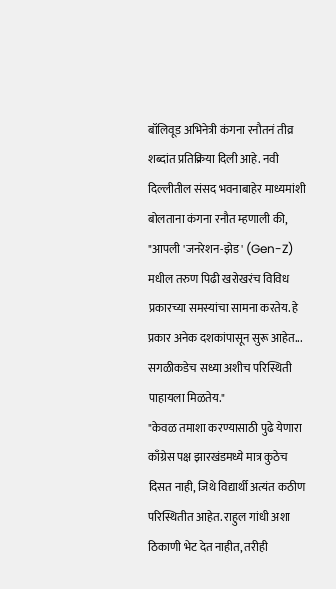बॉलिवूड अभिनेत्री कंगना रनौतनं तीव्र शब्दांत प्रतिक्रिया दिली आहे. नवी दिल्लीतील संसद भवनाबाहेर माध्यमांशी बोलताना कंगना रनौत म्हणाली की, "आपली 'जनरेशन-झेड' (Gen-Z) मधील तरुण पिढी खरोखरंच विविध प्रकारच्या समस्यांचा सामना करतेय. हे प्रकार अनेक दशकांपासून सुरू आहेत... सगळीकडेच सध्या अशीच परिस्थिती पाहायला मिळतेय."
"केवळ तमाशा करण्यासाठी पुढे येणारा काँग्रेस पक्ष झारखंडमध्ये मात्र कुठेच दिसत नाही, जिथे विद्यार्थी अत्यंत कठीण परिस्थितीत आहेत. राहुल गांधी अशा ठिकाणी भेट देत नाहीत, तरीही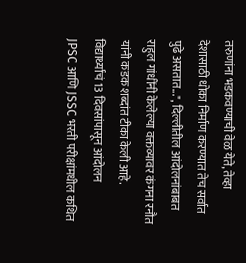तरुणांना भडकवण्याची वेळ येते, तेव्हा देशासाठी धोका निर्माण करण्यात तेच सर्वात पुढे असतात...", दिल्लीतील आंदोलनांबाबत राहुल गांधींनी केलेल्या वक्तव्यावर कंगना रनौत यांनी कडक शब्दांत टीका केली आहे.
विद्यार्थ्यांचं 13 दिवसांपासून आंदोलन
JPSC आणि JSSC भरती परीक्षांमधील कथित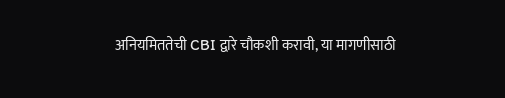अनियमिततेची CBI द्वारे चौकशी करावी, या मागणीसाठी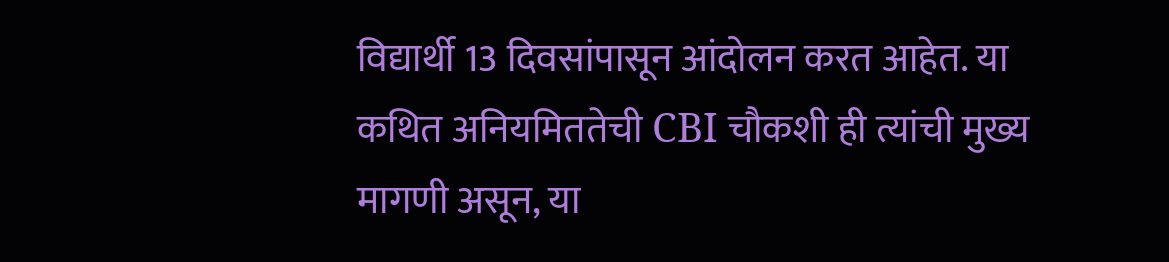विद्यार्थी 13 दिवसांपासून आंदोलन करत आहेत. या कथित अनियमिततेची CBI चौकशी ही त्यांची मुख्य मागणी असून, या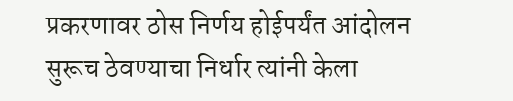प्रकरणावर ठोस निर्णय होईपर्यंत आंदोलन सुरूच ठेवण्याचा निर्धार त्यांनी केला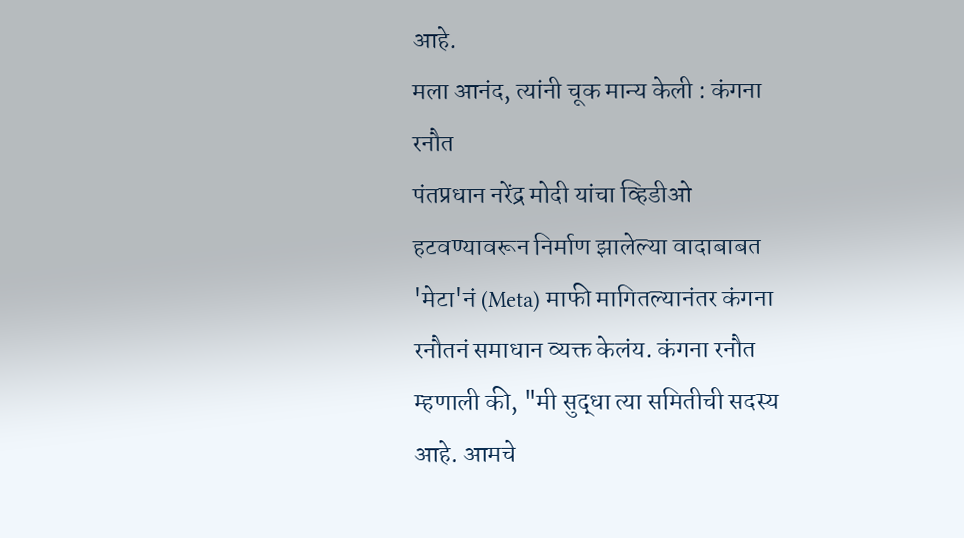आहे.
मला आनंद, त्यांनी चूक मान्य केली : कंगना रनौत
पंतप्रधान नरेंद्र मोदी यांचा व्हिडीओ हटवण्यावरून निर्माण झालेल्या वादाबाबत 'मेटा'नं (Meta) माफी मागितल्यानंतर कंगना रनौतनं समाधान व्यक्त केलंय. कंगना रनौत म्हणाली की, "मी सुद्धा त्या समितीची सदस्य आहे. आमचे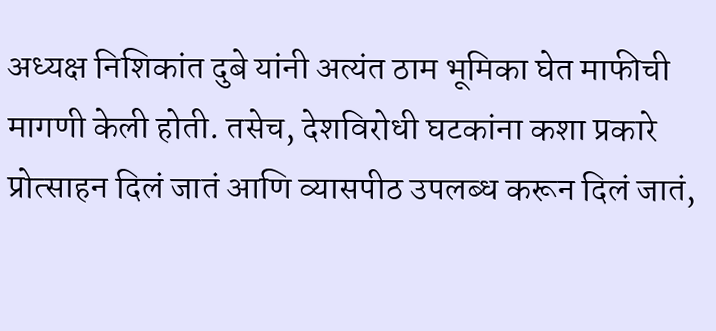अध्यक्ष निशिकांत दुबे यांनी अत्यंत ठाम भूमिका घेत माफीची मागणी केली होती. तसेच, देशविरोधी घटकांना कशा प्रकारे प्रोत्साहन दिलं जातं आणि व्यासपीठ उपलब्ध करून दिलं जातं,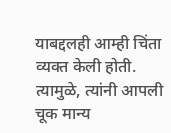याबद्दलही आम्ही चिंता व्यक्त केली होती. त्यामुळे, त्यांनी आपली चूक मान्य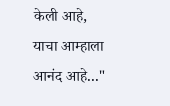केली आहे, याचा आम्हाला आनंद आहे..."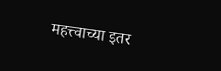महत्त्वाच्या इतर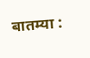बातम्या :